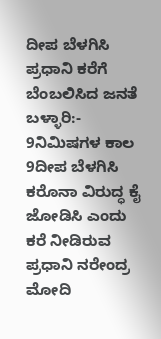ದೀಪ ಬೆಳಗಿಸಿ ಪ್ರಧಾನಿ ಕರೆಗೆ ಬೆಂಬಲಿಸಿದ ಜನತೆ
ಬಳ್ಳಾರಿ:- 9ನಿಮಿಷಗಳ ಕಾಲ 9ದೀಪ ಬೆಳಗಿಸಿ ಕರೊನಾ ವಿರುದ್ಧ ಕೈ ಜೋಡಿಸಿ ಎಂದು ಕರೆ ನೀಡಿರುವ ಪ್ರಧಾನಿ ನರೇಂದ್ರ ಮೋದಿ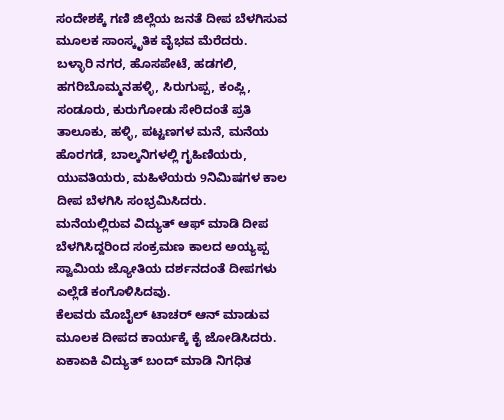ಸಂದೇಶಕ್ಕೆ ಗಣಿ ಜಿಲ್ಲೆಯ ಜನತೆ ದೀಪ ಬೆಳಗಿಸುವ ಮೂಲಕ ಸಾಂಸ್ಕೃತಿಕ ವೈಭವ ಮೆರೆದರು.
ಬಳ್ಳಾರಿ ನಗರ, ಹೊಸಪೇಟೆ, ಹಡಗಲಿ, ಹಗರಿಬೊಮ್ಮನಹಳ್ಳಿ, ಸಿರುಗುಪ್ಪ, ಕಂಪ್ಲಿ, ಸಂಡೂರು, ಕುರುಗೋಡು ಸೇರಿದಂತೆ ಪ್ರತಿ ತಾಲೂಕು, ಹಳ್ಳಿ, ಪಟ್ಟಣಗಳ ಮನೆ, ಮನೆಯ ಹೊರಗಡೆ, ಬಾಲ್ಕನಿಗಳಲ್ಲಿ ಗೃಹಿಣಿಯರು, ಯುವತಿಯರು, ಮಹಿಳೆಯರು 9ನಿಮಿಷಗಳ ಕಾಲ ದೀಪ ಬೆಳಗಿಸಿ ಸಂಭ್ರಮಿಸಿದರು.
ಮನೆಯಲ್ಲಿರುವ ವಿದ್ಯುತ್ ಆಫ್ ಮಾಡಿ ದೀಪ ಬೆಳಗಿಸಿದ್ದರಿಂದ ಸಂಕ್ರಮಣ ಕಾಲದ ಅಯ್ಯಪ್ಪ ಸ್ವಾಮಿಯ ಜ್ಯೋತಿಯ ದರ್ಶನದಂತೆ ದೀಪಗಳು ಎಲ್ಲೆಡೆ ಕಂಗೊಳಿಸಿದವು.
ಕೆಲವರು ಮೊಬೈಲ್ ಟಾಚರ್ ಆನ್ ಮಾಡುವ ಮೂಲಕ ದೀಪದ ಕಾರ್ಯಕ್ಕೆ ಕೈ ಜೋಡಿಸಿದರು.
ಏಕಾಏಕಿ ವಿದ್ಯುತ್ ಬಂದ್ ಮಾಡಿ ನಿಗಧಿತ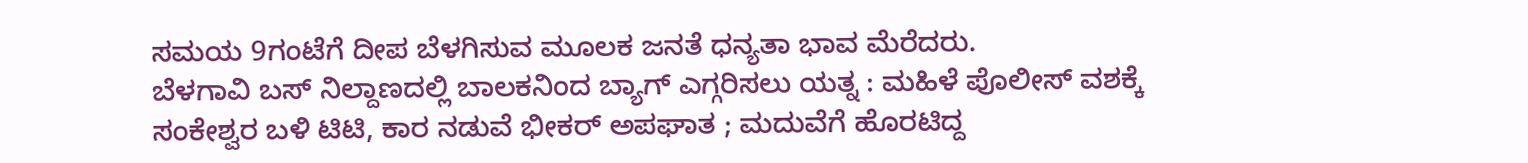ಸಮಯ 9ಗಂಟೆಗೆ ದೀಪ ಬೆಳಗಿಸುವ ಮೂಲಕ ಜನತೆ ಧನ್ಯತಾ ಭಾವ ಮೆರೆದರು.
ಬೆಳಗಾವಿ ಬಸ್ ನಿಲ್ದಾಣದಲ್ಲಿ ಬಾಲಕನಿಂದ ಬ್ಯಾಗ್ ಎಗ್ಗರಿಸಲು ಯತ್ನ : ಮಹಿಳೆ ಪೊಲೀಸ್ ವಶಕ್ಕೆ
ಸಂಕೇಶ್ವರ ಬಳಿ ಟಿಟಿ, ಕಾರ ನಡುವೆ ಭೀಕರ್ ಅಪಘಾತ ; ಮದುವೆಗೆ ಹೊರಟಿದ್ದ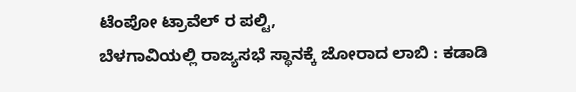ಟೆಂಪೋ ಟ್ರಾವೆಲ್ ರ ಪಲ್ಟಿ,
ಬೆಳಗಾವಿಯಲ್ಲಿ ರಾಜ್ಯಸಭೆ ಸ್ಥಾನಕ್ಕೆ ಜೋರಾದ ಲಾಬಿ : ಕಡಾಡಿ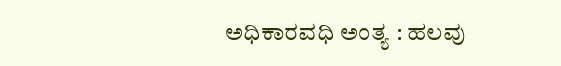ಅಧಿಕಾರವಧಿ ಅಂತ್ಯ : ಹಲವು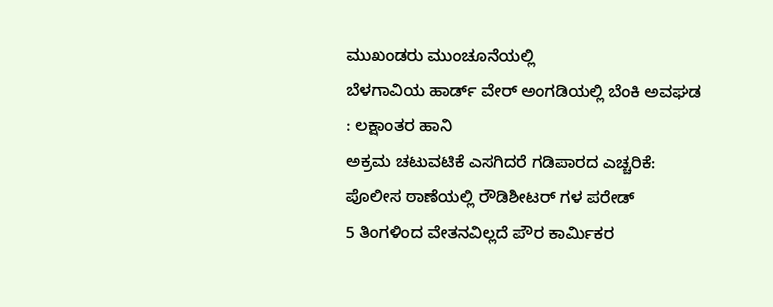ಮುಖಂಡರು ಮುಂಚೂನೆಯಲ್ಲಿ
ಬೆಳಗಾವಿಯ ಹಾರ್ಡ್ ವೇರ್ ಅಂಗಡಿಯಲ್ಲಿ ಬೆಂಕಿ ಅವಘಡ : ಲಕ್ಷಾಂತರ ಹಾನಿ
ಅಕ್ರಮ ಚಟುವಟಿಕೆ ಎಸಗಿದರೆ ಗಡಿಪಾರದ ಎಚ್ಚರಿಕೆ: ಪೊಲೀಸ ಠಾಣೆಯಲ್ಲಿ ರೌಡಿಶೀಟರ್ ಗಳ ಪರೇಡ್
5 ತಿಂಗಳಿಂದ ವೇತನವಿಲ್ಲದೆ ಪೌರ ಕಾರ್ಮಿಕರ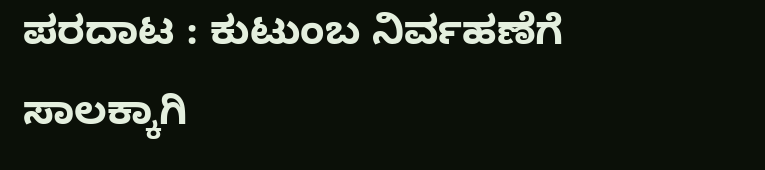ಪರದಾಟ : ಕುಟುಂಬ ನಿರ್ವಹಣೆಗೆ ಸಾಲಕ್ಕಾಗಿ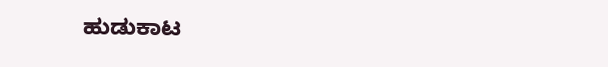ಹುಡುಕಾಟ